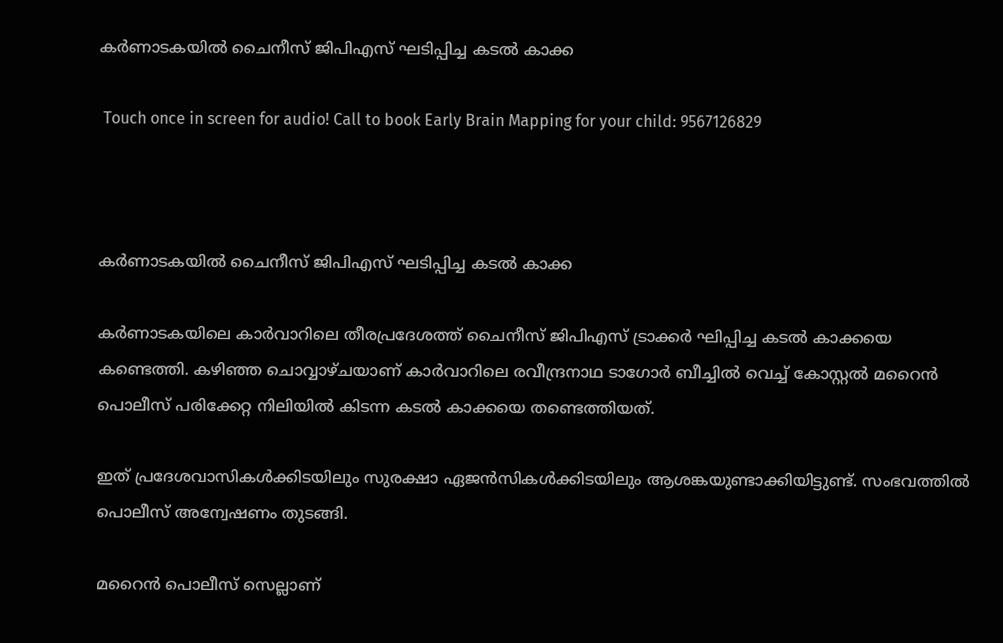കർണാടകയിൽ ചൈനീസ് ജിപിഎസ് ഘടിപ്പിച്ച കടൽ കാക്ക

 Touch once in screen for audio! Call to book Early Brain Mapping for your child: 9567126829



കർണാടകയിൽ ചൈനീസ് ജിപിഎസ് ഘടിപ്പിച്ച കടൽ കാക്ക

കര്‍ണാടകയിലെ കാര്‍വാറിലെ തീരപ്രദേശത്ത് ചൈനീസ് ജിപിഎസ് ട്രാക്കർ ഘ‍ിപ്പിച്ച കടല്‍ കാക്കയെ കണ്ടെത്തി. കഴിഞ്ഞ ചൊവ്വാഴ്ചയാണ് കാർവാറിലെ രവീന്ദ്രനാഥ ടാഗോർ ബീച്ചില്‍ വെച്ച്‌ കോസ്റ്റല്‍ മറൈൻ പൊലീസ് പരിക്കേറ്റ നിലിയില്‍ കിടന്ന കടല്‍ കാക്കയെ തണ്ടെത്തിയത്.

ഇത് പ്രദേശവാസികള്‍ക്കിടയിലും സുരക്ഷാ ഏജൻസികള്‍ക്കിടയിലും ആശങ്കയുണ്ടാക്കിയിട്ടുണ്ട്. സംഭവത്തില്‍ പൊലീസ് അന്വേഷണം തുടങ്ങി.

മറൈൻ പൊലീസ് സെല്ലാണ്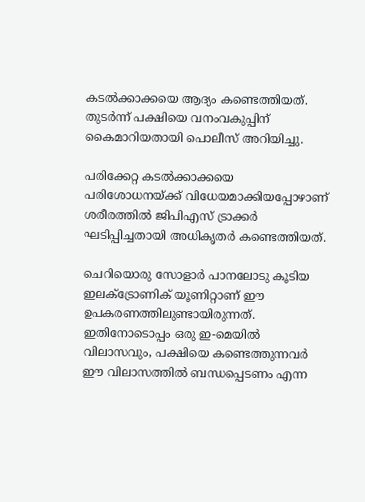കടല്‍ക്കാക്കയെ ആദ്യം കണ്ടെത്തിയത്. തുടർന്ന് പക്ഷിയെ വനംവകുപ്പിന് കൈമാറിയതായി പൊലീസ് അറിയിച്ചു.

പരിക്കേറ്റ കടല്‍ക്കാക്കയെ പരിശോധനയ്ക്ക് വിധേയമാക്കിയപ്പോഴാണ് ശരീരത്തില്‍ ജിപിഎസ് ട്രാക്കർ ഘടിപ്പിച്ചതായി അധികൃതർ കണ്ടെത്തിയത്.

ചെറിയൊരു സോളാർ പാനലോടു കൂടിയ ഇലക്‌ട്രോണിക് യൂണിറ്റാണ് ഈ ഉപകരണത്തിലുണ്ടായിരുന്നത്. ഇതിനോടൊപ്പം ഒരു ഇ-മെയില്‍ വിലാസവും, പക്ഷിയെ കണ്ടെത്തുന്നവർ ഈ വിലാസത്തില്‍ ബന്ധപ്പെടണം എന്ന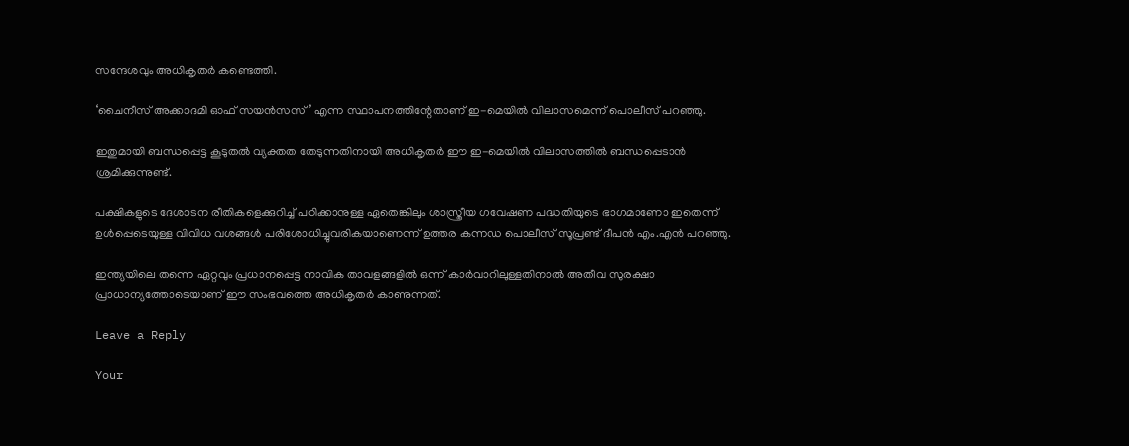സന്ദേശവും അധികൃതർ കണ്ടെത്തി.

‘ചൈനീസ് അക്കാദമി ഓഫ് സയൻസസ്’ എന്ന സ്ഥാപനത്തിന്റേതാണ് ഇ-മെയില്‍ വിലാസമെന്ന് പൊലീസ് പറഞ്ഞു.

ഇതുമായി ബന്ധപ്പെട്ട കൂടുതല്‍ വ്യക്തത തേടുന്നതിനായി അധികൃതർ ഈ ഇ-മെയില്‍ വിലാസത്തില്‍ ബന്ധപ്പെടാൻ ശ്രമിക്കുന്നുണ്ട്.

പക്ഷികളുടെ ദേശാടന രീതികളെക്കുറിച്ച്‌ പഠിക്കാനുള്ള ഏതെങ്കിലും ശാസ്ത്രീയ ഗവേഷണ പദ്ധതിയുടെ ഭാഗമാണോ ഇതെന്ന് ഉള്‍പ്പെടെയുള്ള വിവിധ വശങ്ങള്‍ പരിശോധിച്ചുവരികയാണെന്ന് ഉത്തര കന്നഡ പൊലീസ് സൂപ്രണ്ട് ദീപൻ എം.എൻ പറഞ്ഞു.

ഇന്ത്യയിലെ തന്നെ ഏറ്റവും പ്രധാനപ്പെട്ട നാവിക താവളങ്ങളില്‍ ഒന്ന് കാർവാറിലുള്ളതിനാല്‍ അതീവ സുരക്ഷാ പ്രാധാന്യത്തോടെയാണ് ഈ സംഭവത്തെ അധികൃതർ കാണുന്നത്.

Leave a Reply

Your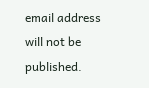email address will not be published.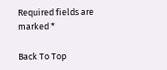Required fields are marked *

Back To Top